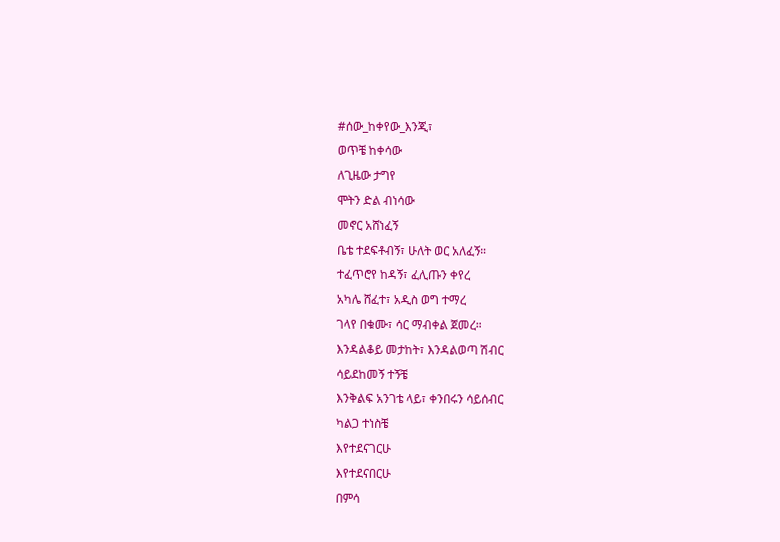#ሰው_ከቀየው_እንጂ፣
ወጥቼ ከቀሳው
ለጊዜው ታግየ
ሞትን ድል ብነሳው
መኖር አሸነፈኝ
ቤቴ ተደፍቶብኝ፣ ሁለት ወር አለፈኝ።
ተፈጥሮየ ከዳኝ፣ ፈሊጡን ቀየረ
አካሌ ሸፈተ፣ አዲስ ወግ ተማረ
ገላየ በቁሙ፣ ሳር ማብቀል ጀመረ።
እንዳልቆይ መታከት፣ እንዳልወጣ ሽብር
ሳይደከመኝ ተኝቼ
እንቅልፍ አንገቴ ላይ፣ ቀንበሩን ሳይሰብር
ካልጋ ተነስቼ
እየተደናገርሁ
እየተደናበርሁ
በምሳ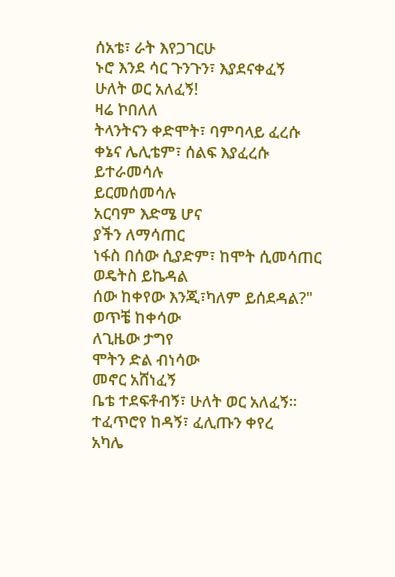ሰአቴ፣ ራት እየጋገርሁ
ኑሮ እንደ ሳር ጉንጉን፣ እያደናቀፈኝ
ሁለት ወር አለፈኝ!
ዛሬ ኮበለለ
ትላንትናን ቀድሞት፣ ባምባላይ ፈረሱ
ቀኔና ሌሊቴም፣ ሰልፍ እያፈረሱ
ይተራመሳሉ
ይርመሰመሳሉ
አርባም እድሜ ሆና
ያችን ለማሳጠር
ነፋስ በሰው ሲያድም፣ ከሞት ሲመሳጠር
ወዴትስ ይኬዳል
ሰው ከቀየው እንጂ፣ካለም ይሰደዳል?"
ወጥቼ ከቀሳው
ለጊዜው ታግየ
ሞትን ድል ብነሳው
መኖር አሸነፈኝ
ቤቴ ተደፍቶብኝ፣ ሁለት ወር አለፈኝ።
ተፈጥሮየ ከዳኝ፣ ፈሊጡን ቀየረ
አካሌ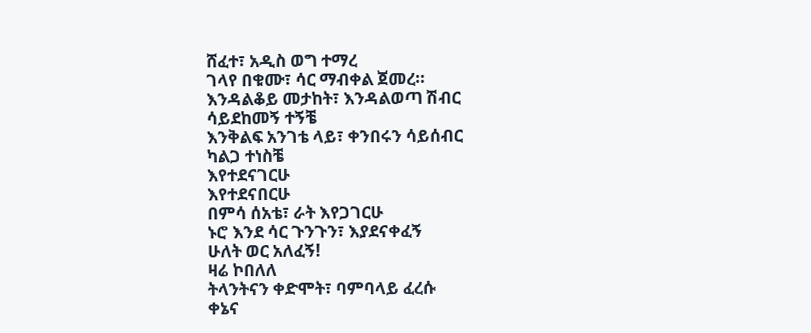ሸፈተ፣ አዲስ ወግ ተማረ
ገላየ በቁሙ፣ ሳር ማብቀል ጀመረ።
እንዳልቆይ መታከት፣ እንዳልወጣ ሽብር
ሳይደከመኝ ተኝቼ
እንቅልፍ አንገቴ ላይ፣ ቀንበሩን ሳይሰብር
ካልጋ ተነስቼ
እየተደናገርሁ
እየተደናበርሁ
በምሳ ሰአቴ፣ ራት እየጋገርሁ
ኑሮ እንደ ሳር ጉንጉን፣ እያደናቀፈኝ
ሁለት ወር አለፈኝ!
ዛሬ ኮበለለ
ትላንትናን ቀድሞት፣ ባምባላይ ፈረሱ
ቀኔና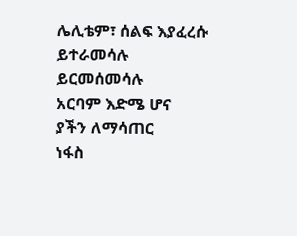ሌሊቴም፣ ሰልፍ እያፈረሱ
ይተራመሳሉ
ይርመሰመሳሉ
አርባም እድሜ ሆና
ያችን ለማሳጠር
ነፋስ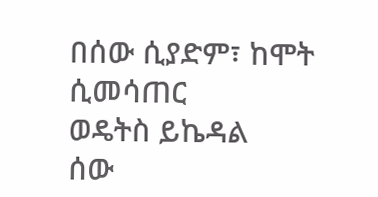በሰው ሲያድም፣ ከሞት ሲመሳጠር
ወዴትስ ይኬዳል
ሰው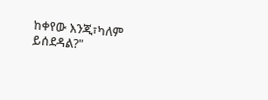ከቀየው እንጂ፣ካለም ይሰደዳል?"